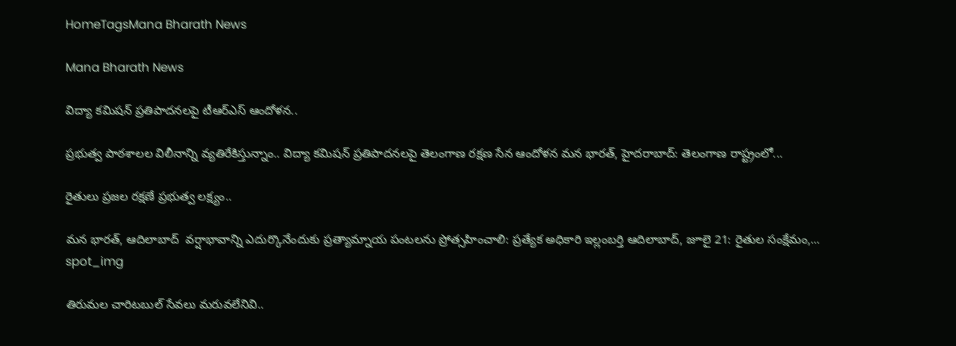HomeTagsMana Bharath News

Mana Bharath News

విద్యా కమిషన్ ప్రతిపాదనలపై టీఆర్ఎస్ ఆందోళన..

ప్రభుత్వ పాఠశాలల విలీనాన్ని వ్యతిరేకిస్తున్నాం.. విద్యా కమిషన్ ప్రతిపాదనలపై తెలంగాణ రక్షణ సేన ఆందోళన మన భారత్, హైదరాబాద్: తెలంగాణ రాష్ట్రంలో...

రైతులు ప్రజల రక్షణే ప్రభుత్వ లక్ష్యం..

మన భారత్, ఆదిలాబాద్  వర్షాభావాన్ని ఎదుర్కొనేందుకు ప్రత్యామ్నాయ పంటలను ప్రోత్సహించాలి: ప్రత్యేక అధికారి ఇల్లంబర్తి ఆదిలాబాద్, జూలై 21: రైతుల సంక్షేమం,...
spot_img

తిరుమల చారిటబుల్ సేవలు మరువలేనివి..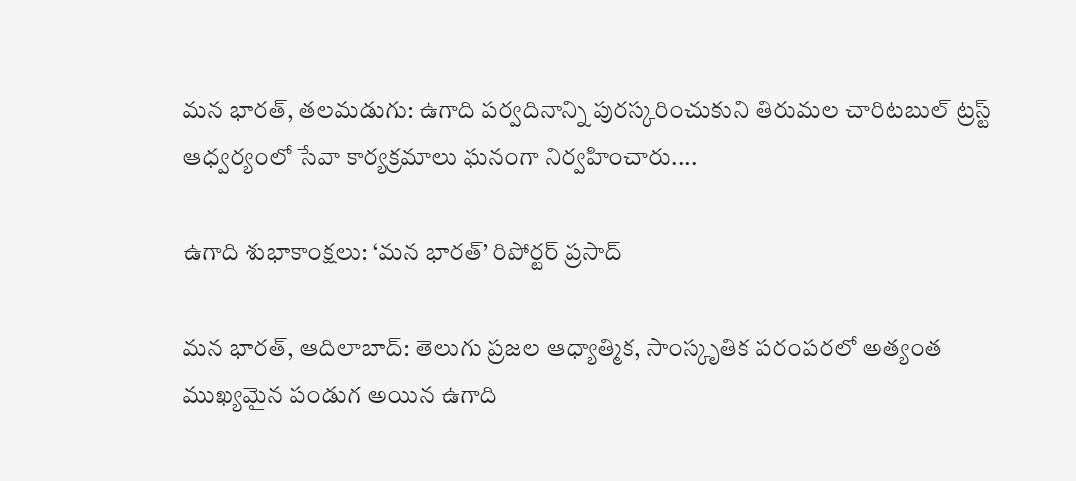మన భారత్, తలమడుగు: ఉగాది పర్వదినాన్ని పురస్కరించుకుని తిరుమల చారిటబుల్ ట్రస్ట్ ఆధ్వర్యంలో సేవా కార్యక్రమాలు ఘనంగా నిర్వహించారు....

ఉగాది శుభాకాంక్షలు: ‘మన భారత్’ రిపోర్టర్ ప్రసాద్

మన భారత్, ఆదిలాబాద్: తెలుగు ప్రజల ఆధ్యాత్మిక, సాంస్కృతిక పరంపరలో అత్యంత ముఖ్యమైన పండుగ అయిన ఉగాది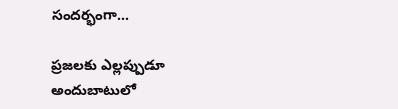సందర్భంగా...

ప్రజలకు ఎల్లప్పుడూ అందుబాటులో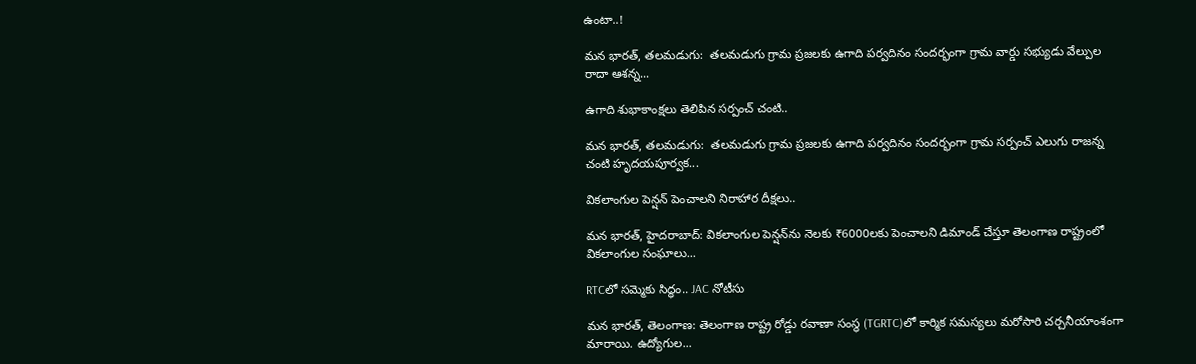ఉంటా..!

మన భారత్, తలమడుగు:  తలమడుగు గ్రామ ప్రజలకు ఉగాది పర్వదినం సందర్భంగా గ్రామ వార్డు సభ్యుడు వేల్పుల రాదా ఆశన్న...

ఉగాది శుభాకాంక్షలు తెలిపిన సర్పంచ్ చంటి..

మన భారత్, తలమడుగు:  తలమడుగు గ్రామ ప్రజలకు ఉగాది పర్వదినం సందర్భంగా గ్రామ సర్పంచ్ ఎలుగు రాజన్న చంటి హృదయపూర్వక...

వికలాంగుల పెన్షన్ పెంచాలని నిరాహార దీక్షలు..

మన భారత్, హైదరాబాద్: వికలాంగుల పెన్షన్‌ను నెలకు ₹6000లకు పెంచాలని డిమాండ్ చేస్తూ తెలంగాణ రాష్ట్రంలో వికలాంగుల సంఘాలు...

RTCలో సమ్మెకు సిద్ధం.. JAC నోటీసు

మన భారత్, తెలంగాణ: తెలంగాణ రాష్ట్ర రోడ్డు రవాణా సంస్థ (TGRTC)లో కార్మిక సమస్యలు మరోసారి చర్చనీయాంశంగా మారాయి. ఉద్యోగుల...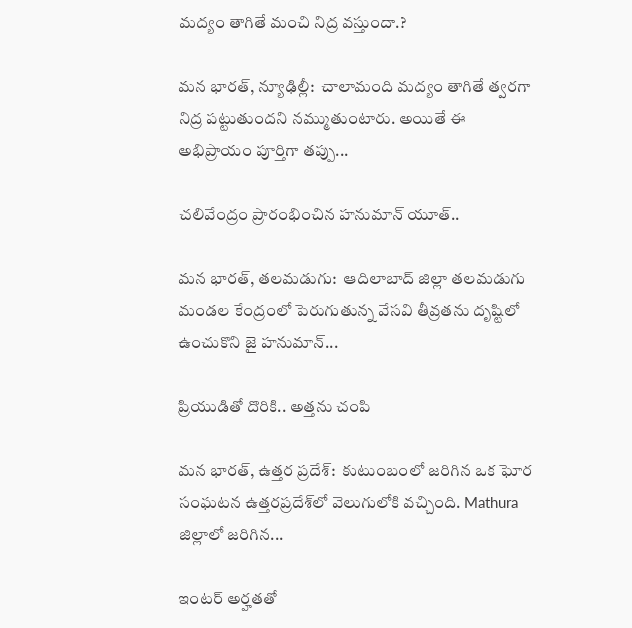మద్యం తాగితే మంచి నిద్ర వస్తుందా.?

మన భారత్, న్యూఢిల్లీ:  చాలామంది మద్యం తాగితే త్వరగా నిద్ర పట్టుతుందని నమ్ముతుంటారు. అయితే ఈ అభిప్రాయం పూర్తిగా తప్పు...

చలివేంద్రం ప్రారంభించిన హనుమాన్ యూత్..

మన భారత్, తలమడుగు:  ఆదిలాబాద్ జిల్లా తలమడుగు మండల కేంద్రంలో పెరుగుతున్న వేసవి తీవ్రతను దృష్టిలో ఉంచుకొని జై హనుమాన్...

ప్రియుడితో దొరికి.. అత్తను చంపి

మన భారత్, ఉత్తర ప్రదేశ్:  కుటుంబంలో జరిగిన ఒక ఘోర సంఘటన ఉత్తరప్రదేశ్‌లో వెలుగులోకి వచ్చింది. Mathura జిల్లాలో జరిగిన...

ఇంటర్ అర్హతతో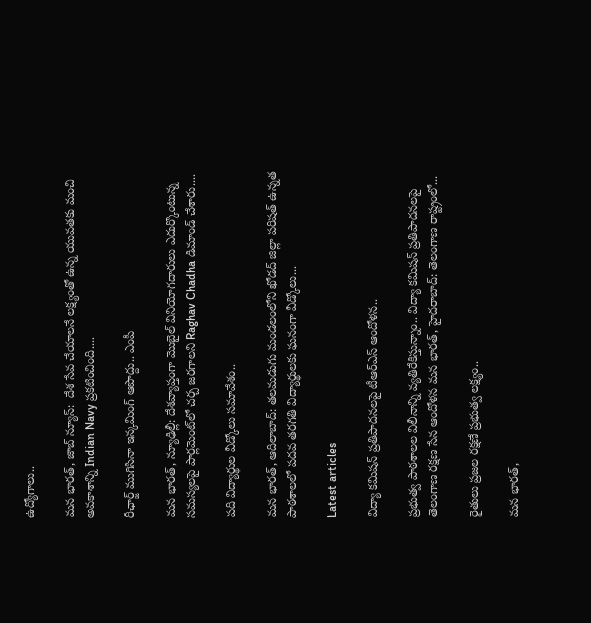ఉద్యోగాలు..

మన భారత్, జాబ్ న్యూస్:  దేశ సేవ చేయాలనే లక్ష్యంతో ఉన్న యువతకు మంచి అవకాశాన్ని Indian Navy ప్రకటించింది....

రీఛార్జ్ ముగిసినా ఇన్కమింగ్ ఆపొద్దు.. ఎంపీ

మన భారత్, న్యూఢిల్లీ: దేశవ్యాప్తంగా మొబైల్ వినియోగదారులు ఎదుర్కొంటున్న సమస్యలపై పార్లమెంట్‌లో చర్చ జరగాలని Raghav Chadha డిమాండ్ చేశారు....

పది విద్యార్థుల వీడ్కోలు సమావేశం..

మన భారత్, ఆదిలాబాద్: తలమడుగు మండలంలోని ఖోడద్ జిల్లా పరిషత్ ఉన్నత పాఠశాలలో పదవ తరగతి విద్యార్థులకు ఘనంగా వీడ్కోలు...

Latest articles

విద్యా కమిషన్ ప్రతిపాదనలపై టీఆర్ఎస్ ఆందోళన..

ప్రభుత్వ పాఠశాలల విలీనాన్ని వ్యతిరేకిస్తున్నాం.. విద్యా కమిషన్ ప్రతిపాదనలపై తెలంగాణ రక్షణ సేన ఆందోళన మన భారత్, హైదరాబాద్: తెలంగాణ రాష్ట్రంలో...

రైతులు ప్రజల రక్షణే ప్రభుత్వ లక్ష్యం..

మన భారత్,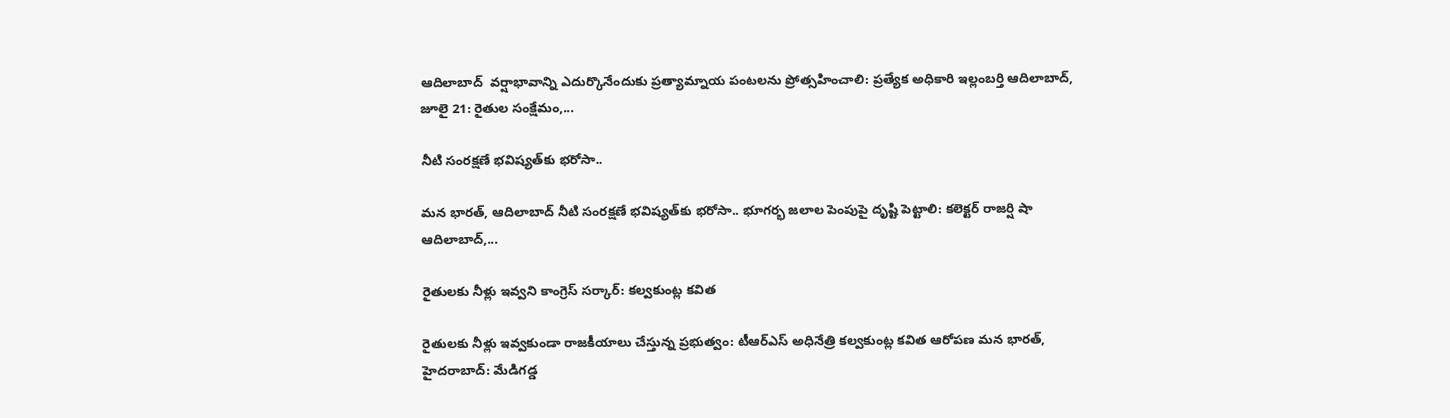ఆదిలాబాద్  వర్షాభావాన్ని ఎదుర్కొనేందుకు ప్రత్యామ్నాయ పంటలను ప్రోత్సహించాలి: ప్రత్యేక అధికారి ఇల్లంబర్తి ఆదిలాబాద్, జూలై 21: రైతుల సంక్షేమం,...

నీటి సంరక్షణే భవిష్యత్‌కు భరోసా..

మన భారత్, ఆదిలాబాద్ నీటి సంరక్షణే భవిష్యత్‌కు భరోసా.. భూగర్భ జలాల పెంపుపై దృష్టి పెట్టాలి: కలెక్టర్ రాజర్షి షా ఆదిలాబాద్,...

రైతులకు నీళ్లు ఇవ్వని కాంగ్రెస్ సర్కార్: కల్వకుంట్ల కవిత

రైతులకు నీళ్లు ఇవ్వకుండా రాజకీయాలు చేస్తున్న ప్రభుత్వం: టీఆర్ఎస్ అధినేత్రి కల్వకుంట్ల కవిత ఆరోపణ మన భారత్, హైదరాబాద్: మేడిగడ్డ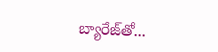బ్యారేజ్‌తో...